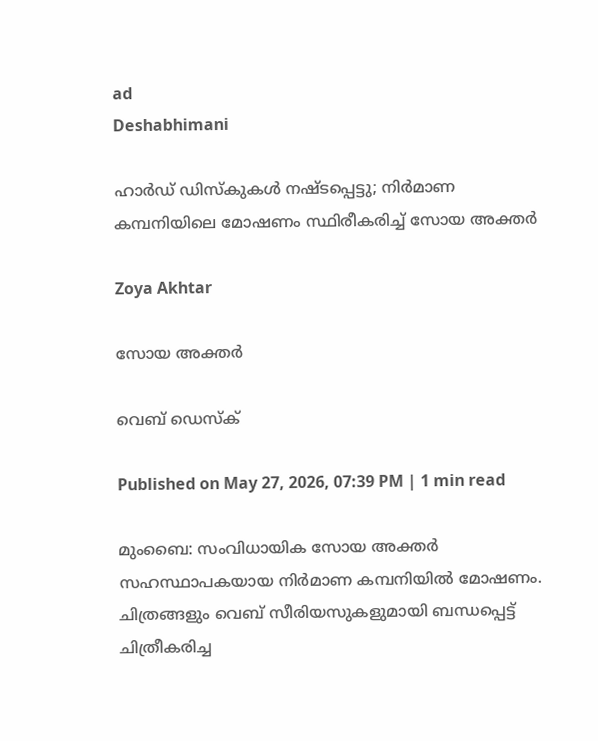ad
Deshabhimani

ഹാർഡ് ഡിസ്കുകൾ നഷ്ടപ്പെട്ടു; നിർമാണ കമ്പനിയിലെ മോഷണം സ്ഥിരീകരിച്ച് സോയ അക്തർ

Zoya Akhtar

സോയ അക്തർ

വെബ് ഡെസ്ക്

Published on May 27, 2026, 07:39 PM | 1 min read

മുംബൈ: സംവിധായിക സോയ അക്തർ സഹസ്ഥാപകയായ നിർമാണ കമ്പനിയിൽ മോഷണം. ചിത്രങ്ങളും വെബ് സീരിയസുകളുമായി ബന്ധപ്പെട്ട് ചിത്രീകരിച്ച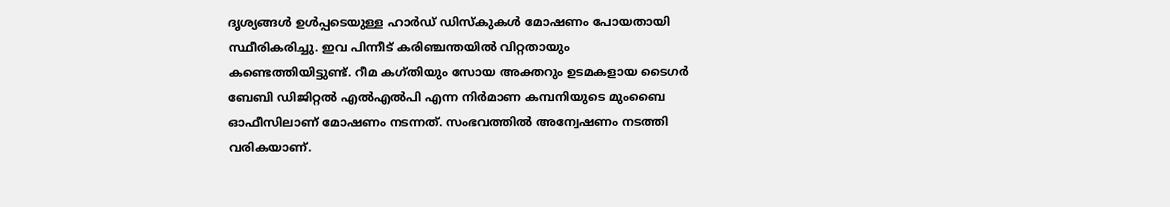ദൃശ്യങ്ങൾ ഉൾപ്പടെയുള്ള ഹാർഡ് ഡിസ്കുകൾ മോഷണം പോയതായി സ്ഥീരികരിച്ചു. ഇവ പിന്നീട് കരിഞ്ചന്തയിൽ വിറ്റതായും കണ്ടെത്തിയിട്ടുണ്ട്. റീമ കഗ്തിയും സോയ അക്തറും ഉടമകളായ ടൈഗർ ബേബി ഡിജിറ്റൽ എൽഎൽപി എന്ന നിർമാണ കമ്പനിയുടെ മുംബൈ ഓഫീസിലാണ് മോഷണം നടന്നത്. സംഭവത്തിൽ അന്വേഷണം നടത്തി വരികയാണ്.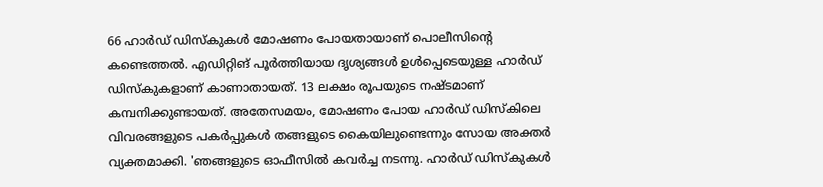66 ഹാർഡ് ഡിസ്‌കുകൾ മോഷണം പോയതായാണ് പൊലീസിന്റെ കണ്ടെത്തൽ. എഡിറ്റിങ് പൂർത്തിയായ ദൃശ്യങ്ങൾ ഉൾപ്പെടെയുള്ള ഹാർഡ് ഡിസ്‌കുകളാണ് കാണാതായത്. 13 ലക്ഷം രൂപയുടെ നഷ്ടമാണ് കമ്പനിക്കുണ്ടായത്. അതേസമയം, മോഷണം പോയ ഹാർഡ് ഡിസ്‌കിലെ വിവരങ്ങളുടെ പകർപ്പുകൾ തങ്ങളുടെ കൈയിലുണ്ടെന്നും സോയ അക്തർ വ്യക്തമാക്കി. 'ഞങ്ങളുടെ ഓഫീസിൽ കവർച്ച നടന്നു. ഹാർഡ് ഡിസ്‌കുകൾ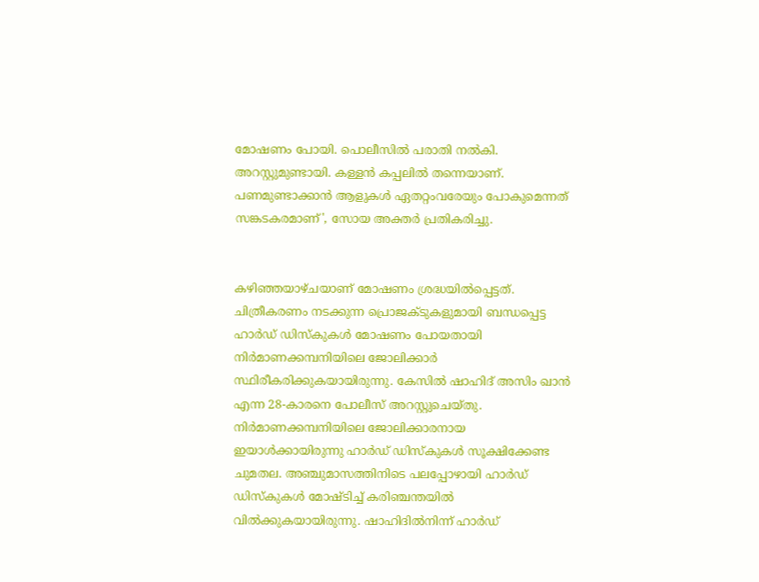മോഷണം പോയി. പൊലീസിൽ പരാതി നൽകി. അറസ്റ്റുമുണ്ടായി. കള്ളൻ കപ്പലിൽ തന്നെയാണ്. പണമുണ്ടാക്കാൻ ആളുകൾ ഏതറ്റംവരേയും പോകുമെന്നത് സങ്കടകരമാണ്', സോയ അക്തർ പ്രതികരിച്ചു.


കഴിഞ്ഞയാഴ്ചയാണ് മോഷണം ശ്രദ്ധയിൽപ്പെട്ടത്. ചിത്രീകരണം നടക്കുന്ന പ്രൊജക്ടുകളുമായി ബന്ധപ്പെട്ട ഹാർഡ് ഡിസ്‌കുകൾ മോഷണം പോയതായി നിർമാണക്കമ്പനിയിലെ ജോലിക്കാർ സ്ഥിരീകരിക്കുകയായിരുന്നു. കേസിൽ ഷാഹിദ് അസിം ഖാൻ എന്ന 28-കാരനെ പോലീസ് അറസ്റ്റുചെയ്തു. നിർമാണക്കമ്പനിയിലെ ജോലിക്കാരനായ ഇയാൾക്കായിരുന്നു ഹാർഡ് ഡിസ്‌കുകൾ സൂക്ഷിക്കേണ്ട ചുമതല. അഞ്ചുമാസത്തിനിടെ പലപ്പോഴായി ഹാർഡ് ഡിസ്‌കുകൾ മോഷ്ടിച്ച് കരിഞ്ചന്തയിൽ വിൽക്കുകയായിരുന്നു. ഷാഹിദിൽനിന്ന് ഹാർഡ്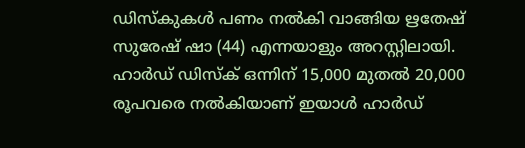ഡിസ്‌കുകൾ പണം നൽകി വാങ്ങിയ ഋതേഷ് സുരേഷ് ഷാ (44) എന്നയാളും അറസ്റ്റിലായി. ഹാർഡ് ഡിസ്‌ക് ഒന്നിന് 15,000 മുതൽ 20,000 രൂപവരെ നൽകിയാണ് ഇയാൾ ഹാർഡ്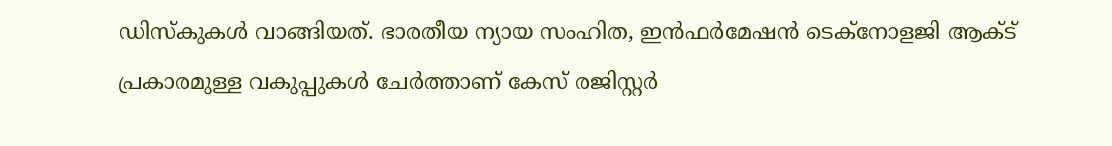ഡിസ്‌കുകൾ വാങ്ങിയത്. ഭാരതീയ ന്യായ സംഹിത, ഇൻഫർമേഷൻ ടെക്‌നോളജി ആക്ട് പ്രകാരമുള്ള വകുപ്പുകൾ ചേർത്താണ് കേസ് രജിസ്റ്റർ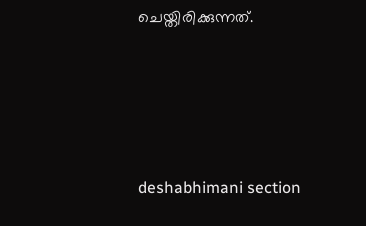ചെയ്തിരിക്കുന്നത്.








deshabhimani section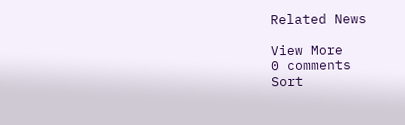Related News

View More
0 comments
Sort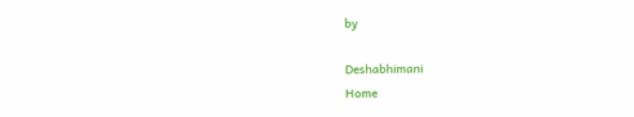by

Deshabhimani
Home